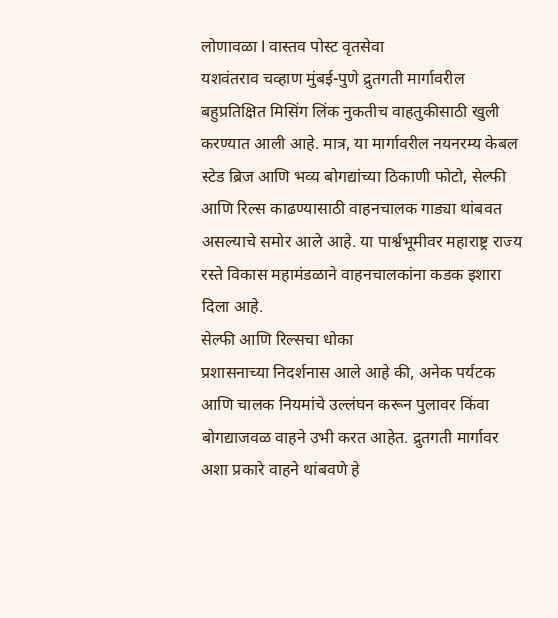लोणावळा l वास्तव पोस्ट वृतसेवा
यशवंतराव चव्हाण मुंबई-पुणे द्रुतगती मार्गावरील बहुप्रतिक्षित मिसिंग लिंक नुकतीच वाहतुकीसाठी खुली करण्यात आली आहे. मात्र, या मार्गावरील नयनरम्य केबल स्टेड ब्रिज आणि भव्य बोगद्यांच्या ठिकाणी फोटो, सेल्फी आणि रिल्स काढण्यासाठी वाहनचालक गाड्या थांबवत असल्याचे समोर आले आहे. या पार्श्वभूमीवर महाराष्ट्र राज्य रस्ते विकास महामंडळाने वाहनचालकांना कडक इशारा दिला आहे.
सेल्फी आणि रिल्सचा धोका
प्रशासनाच्या निदर्शनास आले आहे की, अनेक पर्यटक आणि चालक नियमांचे उल्लंघन करून पुलावर किंवा बोगद्याजवळ वाहने उभी करत आहेत. द्रुतगती मार्गावर अशा प्रकारे वाहने थांबवणे हे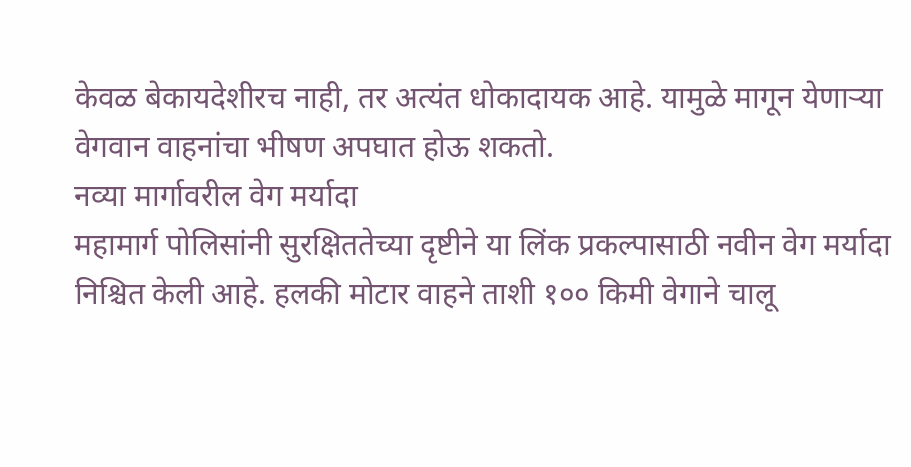केवळ बेकायदेशीरच नाही, तर अत्यंत धोकादायक आहे. यामुळे मागून येणाऱ्या वेगवान वाहनांचा भीषण अपघात होऊ शकतो.
नव्या मार्गावरील वेग मर्यादा
महामार्ग पोलिसांनी सुरक्षिततेच्या दृष्टीने या लिंक प्रकल्पासाठी नवीन वेग मर्यादा निश्चित केली आहे. हलकी मोटार वाहने ताशी १०० किमी वेगाने चालू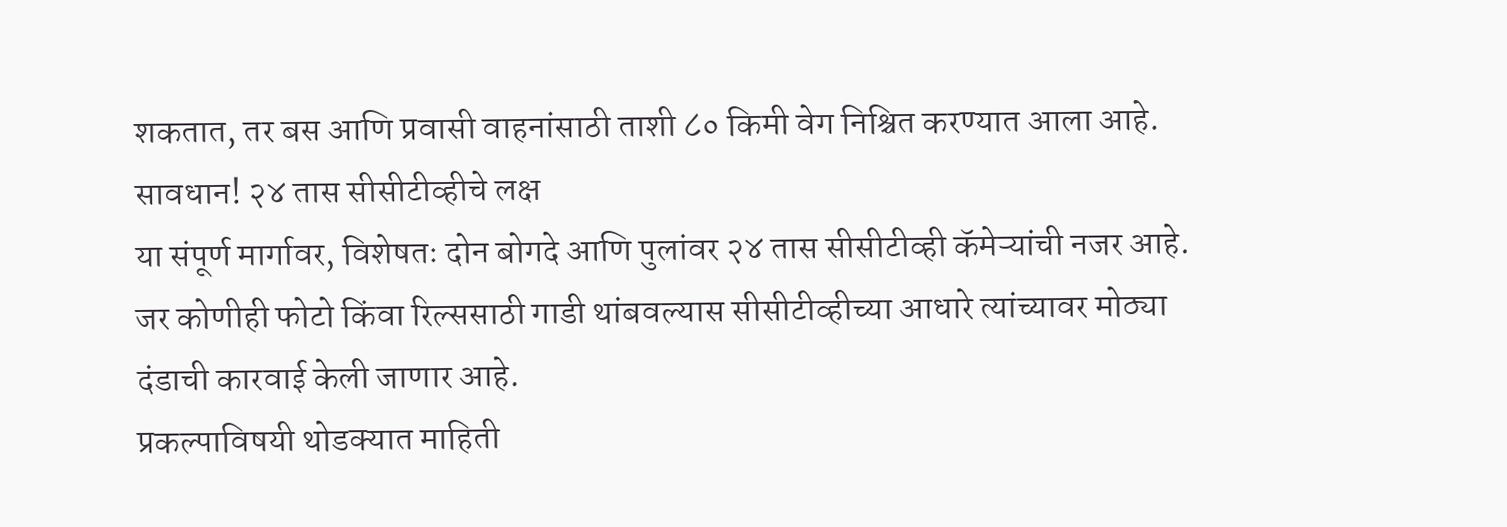शकतात, तर बस आणि प्रवासी वाहनांसाठी ताशी ८० किमी वेग निश्चित करण्यात आला आहे.
सावधान! २४ तास सीसीटीव्हीचे लक्ष
या संपूर्ण मार्गावर, विशेषतः दोन बोगदे आणि पुलांवर २४ तास सीसीटीव्ही कॅमेऱ्यांची नजर आहे. जर कोणीही फोटो किंवा रिल्ससाठी गाडी थांबवल्यास सीसीटीव्हीच्या आधारे त्यांच्यावर मोठ्या दंडाची कारवाई केली जाणार आहे.
प्रकल्पाविषयी थोडक्यात माहिती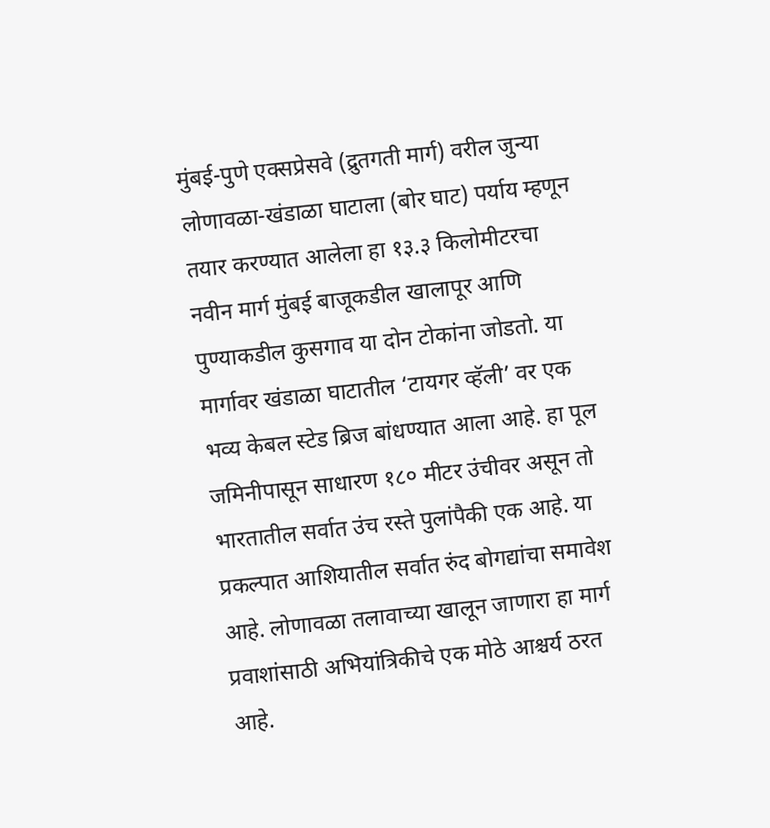मुंबई-पुणे एक्सप्रेसवे (द्रुतगती मार्ग) वरील जुन्या लोणावळा-खंडाळा घाटाला (बोर घाट) पर्याय म्हणून तयार करण्यात आलेला हा १३.३ किलोमीटरचा नवीन मार्ग मुंबई बाजूकडील खालापूर आणि पुण्याकडील कुसगाव या दोन टोकांना जोडतो. या मार्गावर खंडाळा घाटातील ‘टायगर व्हॅली’ वर एक भव्य केबल स्टेड ब्रिज बांधण्यात आला आहे. हा पूल जमिनीपासून साधारण १८० मीटर उंचीवर असून तो भारतातील सर्वात उंच रस्ते पुलांपैकी एक आहे. या प्रकल्पात आशियातील सर्वात रुंद बोगद्यांचा समावेश आहे. लोणावळा तलावाच्या खालून जाणारा हा मार्ग प्रवाशांसाठी अभियांत्रिकीचे एक मोठे आश्चर्य ठरत आहे.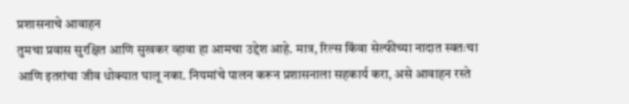प्रशासनाचे आवाहन
तुमचा प्रवास सुरक्षित आणि सुखकर व्हावा हा आमचा उद्देश आहे. मात्र, रिल्स किंवा सेल्फीच्या नादात स्वतःचा आणि इतरांचा जीव धोक्यात घालू नका. नियमांचे पालन करून प्रशासनाला सहकार्य करा, असे आवाहन रस्ते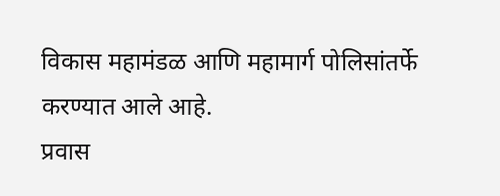विकास महामंडळ आणि महामार्ग पोलिसांतर्फे करण्यात आले आहे.
प्रवास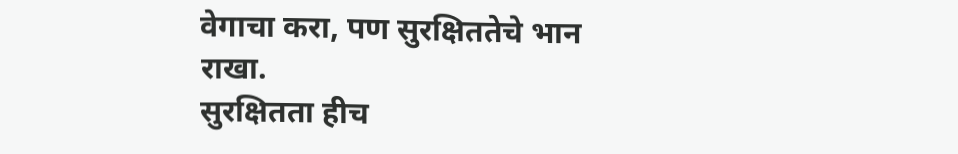वेगाचा करा, पण सुरक्षिततेचे भान राखा.
सुरक्षितता हीच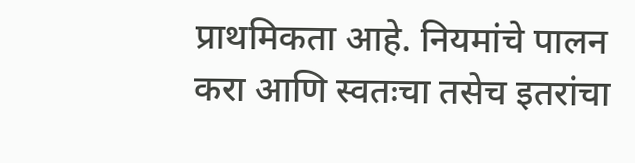प्राथमिकता आहे. नियमांचे पालन करा आणि स्वतःचा तसेच इतरांचा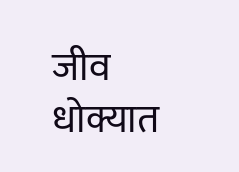जीव धोक्यात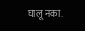घालू नका.